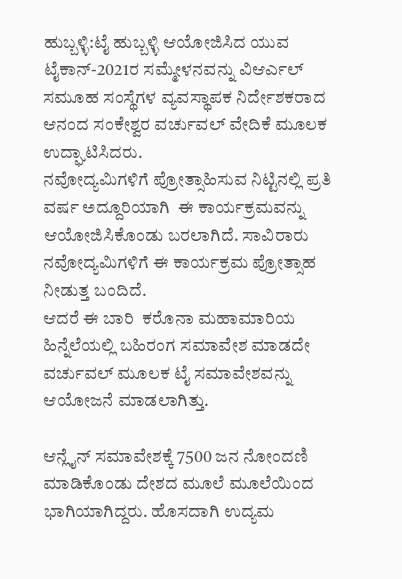ಹುಬ್ಬಳ್ಳಿ:ಟೈ ಹುಬ್ಬಳ್ಳಿ ಆಯೋಜಿಸಿದ ಯುವ ಟೈಕಾನ್-2021ರ ಸಮ್ಮೇಳನವನ್ನು ವಿಆರ್ಎಲ್ ಸಮೂಹ ಸಂಸ್ಥೆಗಳ ವ್ಯವಸ್ಥಾಪಕ ನಿರ್ದೇಶಕರಾದ ಆನಂದ ಸಂಕೇಶ್ವರ ವರ್ಚುವಲ್ ವೇದಿಕೆ ಮೂಲಕ ಉದ್ಘಾಟಿಸಿದರು.
ನವೋದ್ಯಮಿಗಳಿಗೆ ಪ್ರೋತ್ಸಾಹಿಸುವ ನಿಟ್ಟಿನಲ್ಲಿ ಪ್ರತಿ ವರ್ಷ ಅದ್ದೂರಿಯಾಗಿ  ಈ ಕಾರ್ಯಕ್ರಮವನ್ನು ಆಯೋಜಿಸಿಕೊಂಡು ಬರಲಾಗಿದೆ. ಸಾವಿರಾರು ನವೋದ್ಯಮಿಗಳಿಗೆ ಈ ಕಾರ್ಯಕ್ರಮ ಪ್ರೋತ್ಸಾಹ ನೀಡುತ್ತ ಬಂದಿದೆ.
ಆದರೆ ಈ ಬಾರಿ  ಕರೊನಾ ಮಹಾಮಾರಿಯ ಹಿನ್ನೆಲೆಯಲ್ಲಿ ಬಹಿರಂಗ ಸಮಾವೇಶ ಮಾಡದೇ ವರ್ಚುವಲ್ ಮೂಲಕ ಟೈ ಸಮಾವೇಶವನ್ನು ಆಯೋಜನೆ ಮಾಡಲಾಗಿತ್ತು‌.

ಆನ್ಲೈನ್ ಸಮಾವೇಶಕ್ಕೆ 7500 ಜನ ನೋಂದಣಿ ಮಾಡಿಕೊಂಡು ದೇಶದ ಮೂಲೆ ಮೂಲೆಯಿಂದ ಭಾಗಿಯಾಗಿದ್ದರು. ಹೊಸದಾಗಿ ಉದ್ಯಮ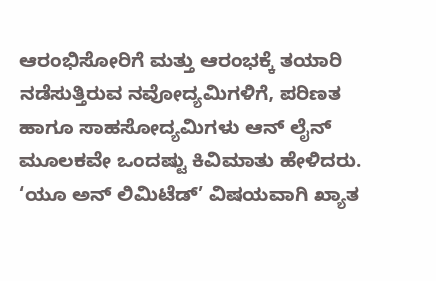ಆರಂಭಿಸೋರಿಗೆ ಮತ್ತು ಆರಂಭಕ್ಕೆ ತಯಾರಿ ನಡೆಸುತ್ತಿರುವ ನವೋದ್ಯಮಿಗಳಿಗೆ, ಪರಿಣತ ಹಾಗೂ ಸಾಹಸೋದ್ಯಮಿಗಳು ಆನ್ ಲೈನ್ ಮೂಲಕವೇ ಒಂದಷ್ಟು ಕಿವಿಮಾತು ಹೇಳಿದರು.
‘ಯೂ ಅನ್ ಲಿಮಿಟೆಡ್’ ವಿಷಯವಾಗಿ ಖ್ಯಾತ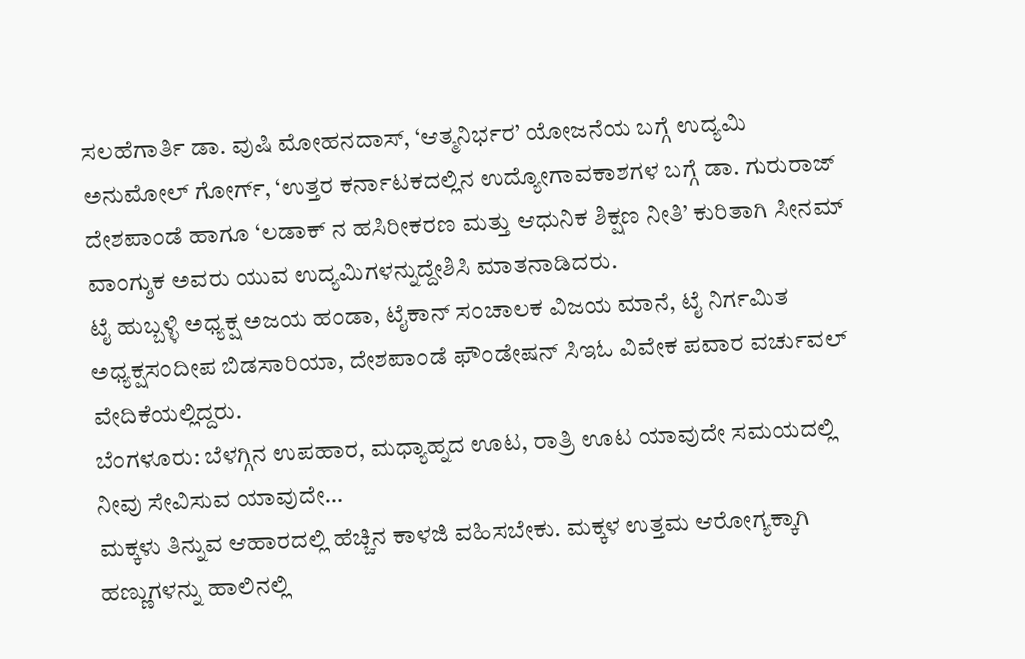ಸಲಹೆಗಾರ್ತಿ ಡಾ. ವುಷಿ ಮೋಹನದಾಸ್, ‘ಆತ್ಮನಿರ್ಭರ’ ಯೋಜನೆಯ ಬಗ್ಗೆ ಉದ್ಯಮಿ ಅನುಮೋಲ್ ಗೋರ್ಗ್, ‘ಉತ್ತರ ಕರ್ನಾಟಕದಲ್ಲಿನ ಉದ್ಯೋಗಾವಕಾಶಗಳ ಬಗ್ಗೆ ಡಾ. ಗುರುರಾಜ್ ದೇಶಪಾಂಡೆ ಹಾಗೂ ‘ಲಡಾಕ್ ನ ಹಸಿರೀಕರಣ ಮತ್ತು ಆಧುನಿಕ ಶಿಕ್ಷಣ ನೀತಿ’ ಕುರಿತಾಗಿ ಸೀನಮ್ ವಾಂಗ್ಶುಕ ಅವರು ಯುವ ಉದ್ಯಮಿಗಳನ್ನುದ್ದೇಶಿಸಿ ಮಾತನಾಡಿದರು.
ಟೈ ಹುಬ್ಬಳ್ಳಿ ಅಧ್ಯಕ್ಷ ಅಜಯ ಹಂಡಾ, ಟೈಕಾನ್ ಸಂಚಾಲಕ ವಿಜಯ ಮಾನೆ, ಟೈ ನಿರ್ಗಮಿತ ಅಧ್ಯಕ್ಷಸಂದೀಪ ಬಿಡಸಾರಿಯಾ, ದೇಶಪಾಂಡೆ ಫೌಂಡೇಷನ್ ಸಿಇಓ ವಿವೇಕ ಪವಾರ ವರ್ಚುವಲ್ ವೇದಿಕೆಯಲ್ಲಿದ್ದರು.
ಬೆಂಗಳೂರು: ಬೆಳಗ್ಗಿನ ಉಪಹಾರ, ಮಧ್ಯಾಹ್ನದ ಊಟ, ರಾತ್ರಿ ಊಟ ಯಾವುದೇ ಸಮಯದಲ್ಲಿ ನೀವು ಸೇವಿಸುವ ಯಾವುದೇ…
ಮಕ್ಕಳು ತಿನ್ನುವ ಆಹಾರದಲ್ಲಿ ಹೆಚ್ಚಿನ ಕಾಳಜಿ ವಹಿಸಬೇಕು. ಮಕ್ಕಳ ಉತ್ತಮ ಆರೋಗ್ಯಕ್ಕಾಗಿ ಹಣ್ಣುಗಳನ್ನು ಹಾಲಿನಲ್ಲಿ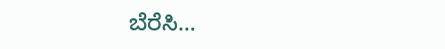ಬೆರೆಸಿ…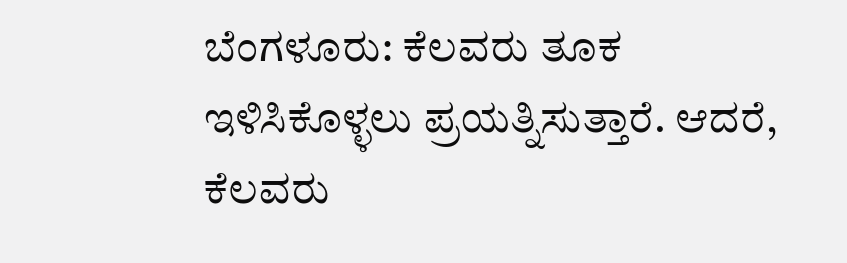ಬೆಂಗಳೂರು: ಕೆಲವರು ತೂಕ ಇಳಿಸಿಕೊಳ್ಳಲು ಪ್ರಯತ್ನಿಸುತ್ತಾರೆ. ಆದರೆ, ಕೆಲವರು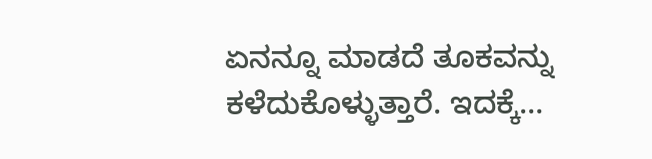ಏನನ್ನೂ ಮಾಡದೆ ತೂಕವನ್ನು ಕಳೆದುಕೊಳ್ಳುತ್ತಾರೆ. ಇದಕ್ಕೆ…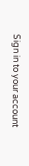Sign in to your account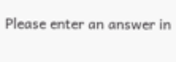Please enter an answer in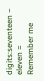digits:seventeen − eleven =
Remember me